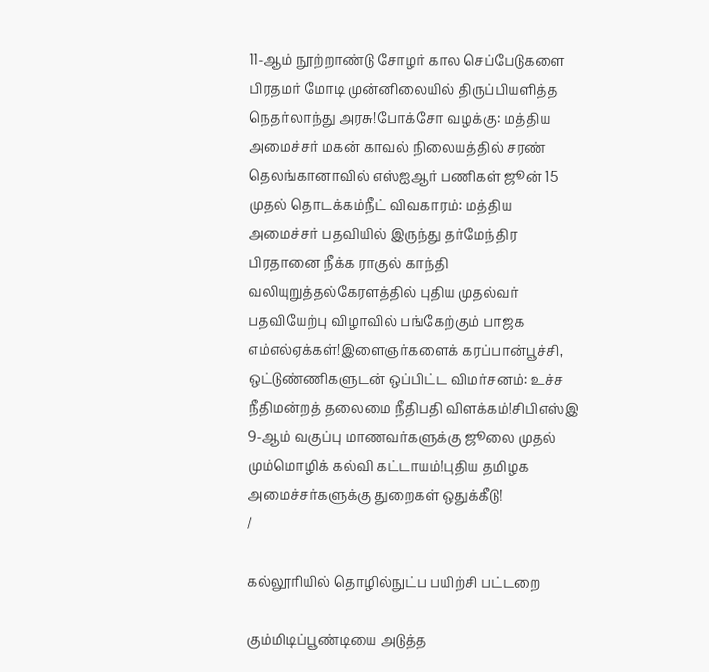11-ஆம் நூற்றாண்டு சோழர் கால செப்பேடுகளை பிரதமர் மோடி முன்னிலையில் திருப்பியளித்த நெதர்லாந்து அரசு!போக்சோ வழக்கு: மத்திய அமைச்சர் மகன் காவல் நிலையத்தில் சரண் தெலங்கானாவில் எஸ்ஐஆர் பணிகள் ஜூன் 15 முதல் தொடக்கம்நீட் விவகாரம்: மத்திய அமைச்சர் பதவியில் இருந்து தர்மேந்திர பிரதானை நீக்க ராகுல் காந்தி வலியுறுத்தல்கேரளத்தில் புதிய முதல்வர் பதவியேற்பு விழாவில் பங்கேற்கும் பாஜக எம்எல்ஏக்கள்!இளைஞர்களைக் கரப்பான்பூச்சி, ஒட்டுண்ணிகளுடன் ஒப்பிட்ட விமர்சனம்: உச்ச நீதிமன்றத் தலைமை நீதிபதி விளக்கம்!சிபிஎஸ்இ 9-ஆம் வகுப்பு மாணவர்களுக்கு ஜூலை முதல் மும்மொழிக் கல்வி கட்டாயம்!புதிய தமிழக அமைச்சர்களுக்கு துறைகள் ஒதுக்கீடு!
/

கல்லூரியில் தொழில்நுட்ப பயிற்சி பட்டறை

கும்மிடிப்பூண்டியை அடுத்த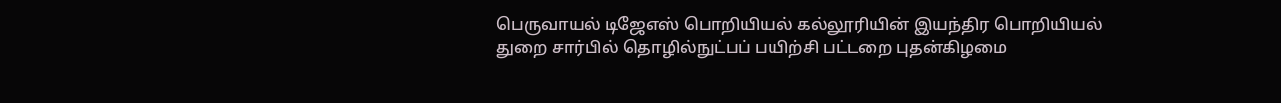பெருவாயல் டிஜேஎஸ் பொறியியல் கல்லூரியின் இயந்திர பொறியியல் துறை சார்பில் தொழில்நுட்பப் பயிற்சி பட்டறை புதன்கிழமை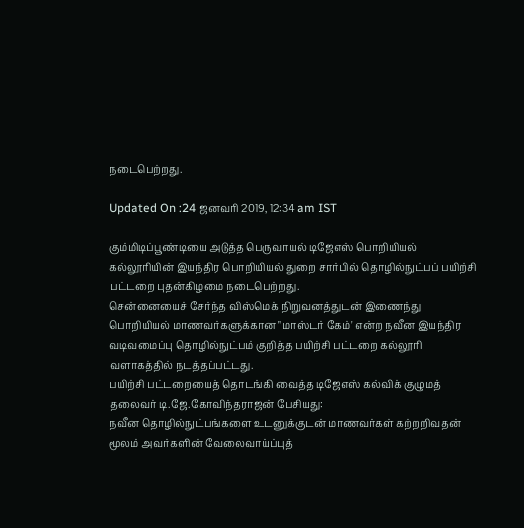நடைபெற்றது.

Updated On :24 ஜனவரி 2019, 12:34 am IST

கும்மிடிப்பூண்டியை அடுத்த பெருவாயல் டிஜேஎஸ் பொறியியல் கல்லூரியின் இயந்திர பொறியியல் துறை சார்பில் தொழில்நுட்பப் பயிற்சி பட்டறை புதன்கிழமை நடைபெற்றது.
சென்னையைச் சேர்ந்த விஸ்மெக் நிறுவனத்துடன் இணைந்து பொறியியல் மாணவர்களுக்கான "மாஸ்டர் கேம்' என்ற நவீன இயந்திர வடிவமைப்பு தொழில்நுட்பம் குறித்த பயிற்சி பட்டறை கல்லூரி வளாகத்தில் நடத்தப்பட்டது.
பயிற்சி பட்டறையைத் தொடங்கி வைத்த டிஜேஎஸ் கல்விக் குழுமத் தலைவர் டி.ஜே.கோவிந்தராஜன் பேசியது:
நவீன தொழில்நுட்பங்களை உடனுக்குடன் மாணவர்கள் கற்றறிவதன் மூலம் அவர்களின் வேலைவாய்ப்புத்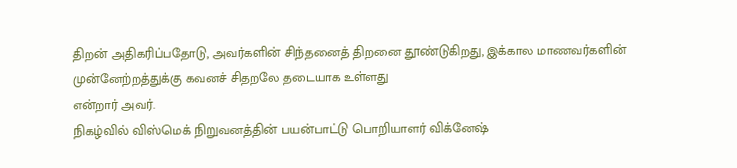திறன் அதிகரிப்பதோடு, அவர்களின் சிந்தனைத் திறனை தூண்டுகிறது, இக்கால மாணவர்களின் முன்னேற்றத்துக்கு கவனச் சிதறலே தடையாக உள்ளது
என்றார் அவர்.
நிகழ்வில் விஸ்மெக் நிறுவனத்தின் பயன்பாட்டு பொறியாளர் விக்னேஷ்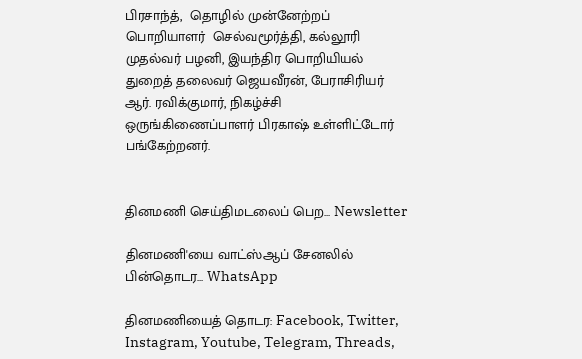பிரசாந்த்,  தொழில் முன்னேற்றப் பொறியாளர்  செல்வமூர்த்தி, கல்லூரி முதல்வர் பழனி, இயந்திர பொறியியல் துறைத் தலைவர் ஜெயவீரன், பேராசிரியர் ஆர். ரவிக்குமார், நிகழ்ச்சி ஒருங்கிணைப்பாளர் பிரகாஷ் உள்ளிட்டோர் பங்கேற்றனர்.


தினமணி செய்திமடலைப் பெற... Newsletter

தினமணி'யை வாட்ஸ்ஆப் சேனலில் பின்தொடர... WhatsApp

தினமணியைத் தொடர: Facebook, Twitter, Instagram, Youtube, Telegram, Threads,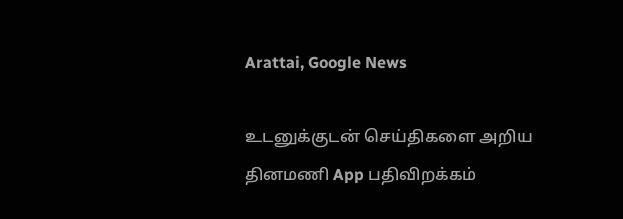Arattai, Google News

உடனுக்குடன் செய்திகளை அறிய தினமணி App பதிவிறக்கம்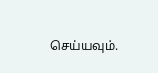செய்யவும்.